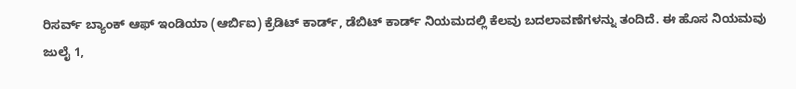ರಿಸರ್ವ್ ಬ್ಯಾಂಕ್ ಆಫ್ ಇಂಡಿಯಾ (ಆರ್ಬಿಐ) ಕ್ರೆಡಿಟ್ ಕಾರ್ಡ್, ಡೆಬಿಟ್ ಕಾರ್ಡ್ ನಿಯಮದಲ್ಲಿ ಕೆಲವು ಬದಲಾವಣೆಗಳನ್ನು ತಂದಿದೆ. ಈ ಹೊಸ ನಿಯಮವು ಜುಲೈ 1,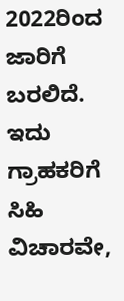2022ರಿಂದ ಜಾರಿಗೆ ಬರಲಿದೆ. ಇದು ಗ್ರಾಹಕರಿಗೆ ಸಿಹಿ ವಿಚಾರವೇ,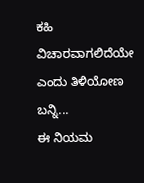ಕಹಿ ವಿಚಾರವಾಗಲಿದೆಯೇ ಎಂದು ತಿಳಿಯೋಣ ಬನ್ನಿ...
ಈ ನಿಯಮ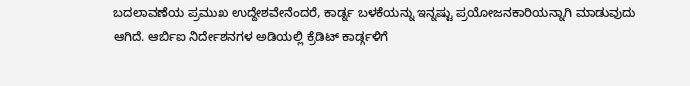ಬದಲಾವಣೆಯ ಪ್ರಮುಖ ಉದ್ದೇಶವೇನೆಂದರೆ, ಕಾರ್ಡ್ನ ಬಳಕೆಯನ್ನು ಇನ್ನಷ್ಟು ಪ್ರಯೋಜನಕಾರಿಯನ್ನಾಗಿ ಮಾಡುವುದು ಆಗಿದೆ. ಆರ್ಬಿಐ ನಿರ್ದೇಶನಗಳ ಅಡಿಯಲ್ಲಿ ಕ್ರೆಡಿಟ್ ಕಾರ್ಡ್ಗಳಿಗೆ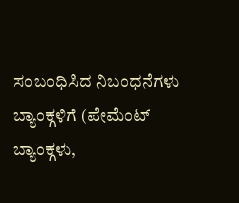ಸಂಬಂಧಿಸಿದ ನಿಬಂಧನೆಗಳು ಬ್ಯಾಂಕ್ಗಳಿಗೆ (ಪೇಮೆಂಟ್ ಬ್ಯಾಂಕ್ಗಳು,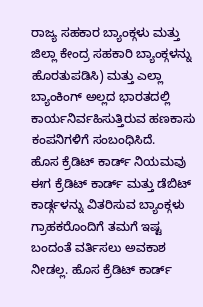ರಾಜ್ಯ ಸಹಕಾರ ಬ್ಯಾಂಕ್ಗಳು ಮತ್ತು ಜಿಲ್ಲಾ ಕೇಂದ್ರ ಸಹಕಾರಿ ಬ್ಯಾಂಕ್ಗಳನ್ನು ಹೊರತುಪಡಿಸಿ) ಮತ್ತು ಎಲ್ಲಾ ಬ್ಯಾಂಕಿಂಗ್ ಅಲ್ಲದ ಭಾರತದಲ್ಲಿ ಕಾರ್ಯನಿರ್ವಹಿಸುತ್ತಿರುವ ಹಣಕಾಸು ಕಂಪನಿಗಳಿಗೆ ಸಂಬಂಧಿಸಿದೆ.
ಹೊಸ ಕ್ರೆಡಿಟ್ ಕಾರ್ಡ್ ನಿಯಮವು ಈಗ ಕ್ರೆಡಿಟ್ ಕಾರ್ಡ್ ಮತ್ತು ಡೆಬಿಟ್ ಕಾರ್ಡ್ಗಳನ್ನು ವಿತರಿಸುವ ಬ್ಯಾಂಕ್ಗಳು ಗ್ರಾಹಕರೊಂದಿಗೆ ತಮಗೆ ಇಷ್ಟ ಬಂದಂತೆ ವರ್ತಿಸಲು ಅವಕಾಶ ನೀಡಲ್ಲ. ಹೊಸ ಕ್ರೆಡಿಟ್ ಕಾರ್ಡ್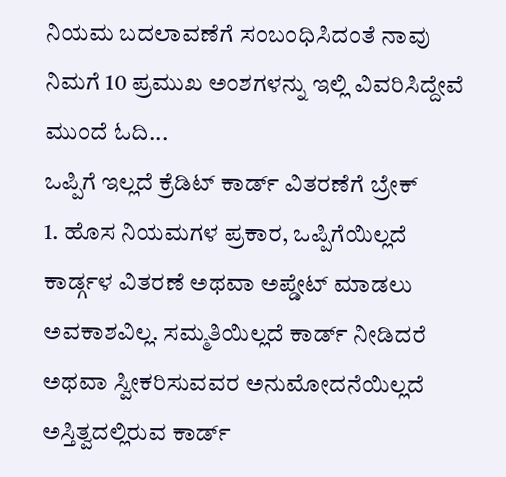ನಿಯಮ ಬದಲಾವಣೆಗೆ ಸಂಬಂಧಿಸಿದಂತೆ ನಾವು ನಿಮಗೆ 10 ಪ್ರಮುಖ ಅಂಶಗಳನ್ನು ಇಲ್ಲಿ ವಿವರಿಸಿದ್ದೇವೆ ಮುಂದೆ ಓದಿ...
ಒಪ್ಪಿಗೆ ಇಲ್ಲದೆ ಕ್ರೆಡಿಟ್ ಕಾರ್ಡ್ ವಿತರಣೆಗೆ ಬ್ರೇಕ್
1. ಹೊಸ ನಿಯಮಗಳ ಪ್ರಕಾರ, ಒಪ್ಪಿಗೆಯಿಲ್ಲದೆ ಕಾರ್ಡ್ಗಳ ವಿತರಣೆ ಅಥವಾ ಅಪ್ಡೇಟ್ ಮಾಡಲು ಅವಕಾಶವಿಲ್ಲ. ಸಮ್ಮತಿಯಿಲ್ಲದೆ ಕಾರ್ಡ್ ನೀಡಿದರೆ ಅಥವಾ ಸ್ವೀಕರಿಸುವವರ ಅನುಮೋದನೆಯಿಲ್ಲದೆ ಅಸ್ತಿತ್ವದಲ್ಲಿರುವ ಕಾರ್ಡ್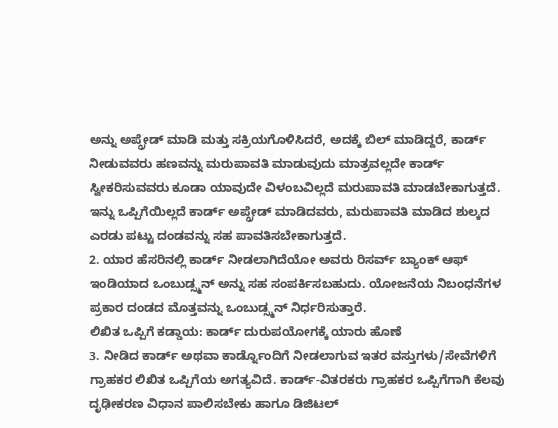ಅನ್ನು ಅಪ್ಗ್ರೇಡ್ ಮಾಡಿ ಮತ್ತು ಸಕ್ರಿಯಗೊಳಿಸಿದರೆ, ಅದಕ್ಕೆ ಬಿಲ್ ಮಾಡಿದ್ದರೆ, ಕಾರ್ಡ್ ನೀಡುವವರು ಹಣವನ್ನು ಮರುಪಾವತಿ ಮಾಡುವುದು ಮಾತ್ರವಲ್ಲದೇ ಕಾರ್ಡ್ ಸ್ವೀಕರಿಸುವವರು ಕೂಡಾ ಯಾವುದೇ ವಿಳಂಬವಿಲ್ಲದೆ ಮರುಪಾವತಿ ಮಾಡಬೇಕಾಗುತ್ತದೆ. ಇನ್ನು ಒಪ್ಪಿಗೆಯಿಲ್ಲದೆ ಕಾರ್ಡ್ ಅಪ್ಗ್ರೇಡ್ ಮಾಡಿದವರು, ಮರುಪಾವತಿ ಮಾಡಿದ ಶುಲ್ಕದ ಎರಡು ಪಟ್ಟು ದಂಡವನ್ನು ಸಹ ಪಾವತಿಸಬೇಕಾಗುತ್ತದೆ.
2. ಯಾರ ಹೆಸರಿನಲ್ಲಿ ಕಾರ್ಡ್ ನೀಡಲಾಗಿದೆಯೋ ಅವರು ರಿಸರ್ವ್ ಬ್ಯಾಂಕ್ ಆಫ್ ಇಂಡಿಯಾದ ಒಂಬುಡ್ಸ್ಮನ್ ಅನ್ನು ಸಹ ಸಂಪರ್ಕಿಸಬಹುದು. ಯೋಜನೆಯ ನಿಬಂಧನೆಗಳ ಪ್ರಕಾರ ದಂಡದ ಮೊತ್ತವನ್ನು ಒಂಬುಡ್ಸ್ಮನ್ ನಿರ್ಧರಿಸುತ್ತಾರೆ.
ಲಿಖಿತ ಒಪ್ಪಿಗೆ ಕಡ್ಡಾಯ: ಕಾರ್ಡ್ ದುರುಪಯೋಗಕ್ಕೆ ಯಾರು ಹೊಣೆ
3. ನೀಡಿದ ಕಾರ್ಡ್ ಅಥವಾ ಕಾರ್ಡ್ನೊಂದಿಗೆ ನೀಡಲಾಗುವ ಇತರ ವಸ್ತುಗಳು/ಸೇವೆಗಳಿಗೆ ಗ್ರಾಹಕರ ಲಿಖಿತ ಒಪ್ಪಿಗೆಯ ಅಗತ್ಯವಿದೆ. ಕಾರ್ಡ್-ವಿತರಕರು ಗ್ರಾಹಕರ ಒಪ್ಪಿಗೆಗಾಗಿ ಕೆಲವು ದೃಢೀಕರಣ ವಿಧಾನ ಪಾಲಿಸಬೇಕು ಹಾಗೂ ಡಿಜಿಟಲ್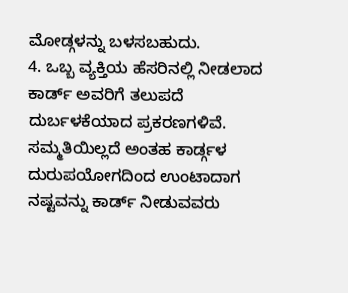ಮೋಡ್ಗಳನ್ನು ಬಳಸಬಹುದು.
4. ಒಬ್ಬ ವ್ಯಕ್ತಿಯ ಹೆಸರಿನಲ್ಲಿ ನೀಡಲಾದ ಕಾರ್ಡ್ ಅವರಿಗೆ ತಲುಪದೆ ದುರ್ಬಳಕೆಯಾದ ಪ್ರಕರಣಗಳಿವೆ. ಸಮ್ಮತಿಯಿಲ್ಲದೆ ಅಂತಹ ಕಾರ್ಡ್ಗಳ ದುರುಪಯೋಗದಿಂದ ಉಂಟಾದಾಗ ನಷ್ಟವನ್ನು ಕಾರ್ಡ್ ನೀಡುವವರು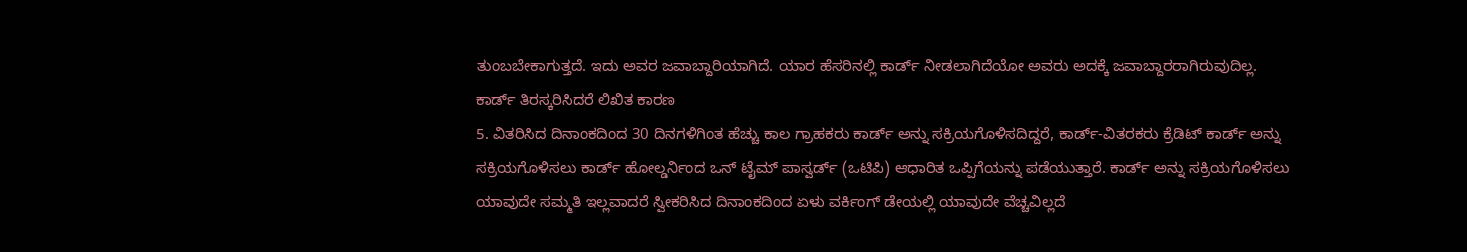ತುಂಬಬೇಕಾಗುತ್ತದೆ. ಇದು ಅವರ ಜವಾಬ್ದಾರಿಯಾಗಿದೆ. ಯಾರ ಹೆಸರಿನಲ್ಲಿ ಕಾರ್ಡ್ ನೀಡಲಾಗಿದೆಯೋ ಅವರು ಅದಕ್ಕೆ ಜವಾಬ್ದಾರರಾಗಿರುವುದಿಲ್ಲ.
ಕಾರ್ಡ್ ತಿರಸ್ಕರಿಸಿದರೆ ಲಿಖಿತ ಕಾರಣ
5. ವಿತರಿಸಿದ ದಿನಾಂಕದಿಂದ 30 ದಿನಗಳಿಗಿಂತ ಹೆಚ್ಚು ಕಾಲ ಗ್ರಾಹಕರು ಕಾರ್ಡ್ ಅನ್ನು ಸಕ್ರಿಯಗೊಳಿಸದಿದ್ದರೆ, ಕಾರ್ಡ್-ವಿತರಕರು ಕ್ರೆಡಿಟ್ ಕಾರ್ಡ್ ಅನ್ನು ಸಕ್ರಿಯಗೊಳಿಸಲು ಕಾರ್ಡ್ ಹೋಲ್ಡರ್ನಿಂದ ಒನ್ ಟೈಮ್ ಪಾಸ್ವರ್ಡ್ (ಒಟಿಪಿ) ಆಧಾರಿತ ಒಪ್ಪಿಗೆಯನ್ನು ಪಡೆಯುತ್ತಾರೆ. ಕಾರ್ಡ್ ಅನ್ನು ಸಕ್ರಿಯಗೊಳಿಸಲು ಯಾವುದೇ ಸಮ್ಮತಿ ಇಲ್ಲವಾದರೆ ಸ್ವೀಕರಿಸಿದ ದಿನಾಂಕದಿಂದ ಏಳು ವರ್ಕಿಂಗ್ ಡೇಯಲ್ಲಿ ಯಾವುದೇ ವೆಚ್ಚವಿಲ್ಲದೆ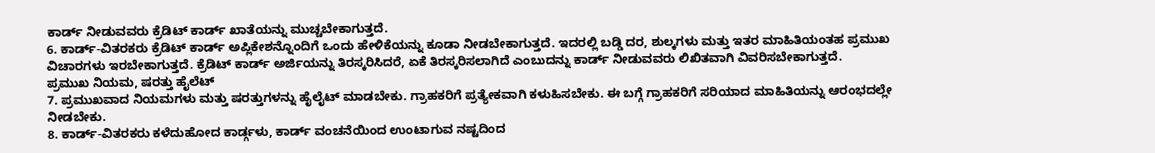ಕಾರ್ಡ್ ನೀಡುವವರು ಕ್ರೆಡಿಟ್ ಕಾರ್ಡ್ ಖಾತೆಯನ್ನು ಮುಚ್ಚಬೇಕಾಗುತ್ತದೆ.
6. ಕಾರ್ಡ್-ವಿತರಕರು ಕ್ರೆಡಿಟ್ ಕಾರ್ಡ್ ಅಪ್ಲಿಕೇಶನ್ನೊಂದಿಗೆ ಒಂದು ಹೇಳಿಕೆಯನ್ನು ಕೂಡಾ ನೀಡಬೇಕಾಗುತ್ತದೆ. ಇದರಲ್ಲಿ ಬಡ್ಡಿ ದರ, ಶುಲ್ಕಗಳು ಮತ್ತು ಇತರ ಮಾಹಿತಿಯಂತಹ ಪ್ರಮುಖ ವಿಚಾರಗಳು ಇರಬೇಕಾಗುತ್ತದೆ. ಕ್ರೆಡಿಟ್ ಕಾರ್ಡ್ ಅರ್ಜಿಯನ್ನು ತಿರಸ್ಕರಿಸಿದರೆ, ಏಕೆ ತಿರಸ್ಕರಿಸಲಾಗಿದೆ ಎಂಬುದನ್ನು ಕಾರ್ಡ್ ನೀಡುವವರು ಲಿಖಿತವಾಗಿ ವಿವರಿಸಬೇಕಾಗುತ್ತದೆ.
ಪ್ರಮುಖ ನಿಯಮ, ಷರತ್ತು ಹೈಲೆಟ್
7. ಪ್ರಮುಖವಾದ ನಿಯಮಗಳು ಮತ್ತು ಷರತ್ತುಗಳನ್ನು ಹೈಲೈಟ್ ಮಾಡಬೇಕು. ಗ್ರಾಹಕರಿಗೆ ಪ್ರತ್ಯೇಕವಾಗಿ ಕಳುಹಿಸಬೇಕು. ಈ ಬಗ್ಗೆ ಗ್ರಾಹಕರಿಗೆ ಸರಿಯಾದ ಮಾಹಿತಿಯನ್ನು ಆರಂಭದಲ್ಲೇ ನೀಡಬೇಕು.
8. ಕಾರ್ಡ್-ವಿತರಕರು ಕಳೆದುಹೋದ ಕಾರ್ಡ್ಗಳು, ಕಾರ್ಡ್ ವಂಚನೆಯಿಂದ ಉಂಟಾಗುವ ನಷ್ಟದಿಂದ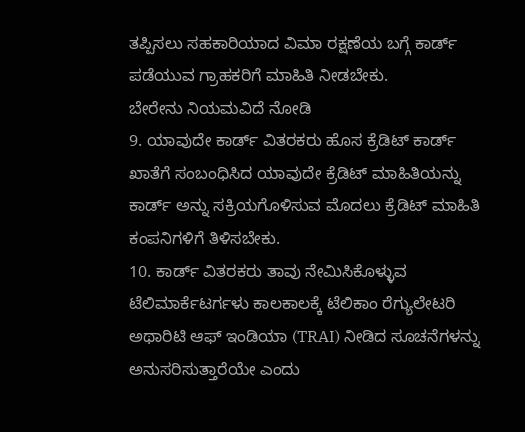ತಪ್ಪಿಸಲು ಸಹಕಾರಿಯಾದ ವಿಮಾ ರಕ್ಷಣೆಯ ಬಗ್ಗೆ ಕಾರ್ಡ್ ಪಡೆಯುವ ಗ್ರಾಹಕರಿಗೆ ಮಾಹಿತಿ ನೀಡಬೇಕು.
ಬೇರೇನು ನಿಯಮವಿದೆ ನೋಡಿ
9. ಯಾವುದೇ ಕಾರ್ಡ್ ವಿತರಕರು ಹೊಸ ಕ್ರೆಡಿಟ್ ಕಾರ್ಡ್ ಖಾತೆಗೆ ಸಂಬಂಧಿಸಿದ ಯಾವುದೇ ಕ್ರೆಡಿಟ್ ಮಾಹಿತಿಯನ್ನು ಕಾರ್ಡ್ ಅನ್ನು ಸಕ್ರಿಯಗೊಳಿಸುವ ಮೊದಲು ಕ್ರೆಡಿಟ್ ಮಾಹಿತಿ ಕಂಪನಿಗಳಿಗೆ ತಿಳಿಸಬೇಕು.
10. ಕಾರ್ಡ್ ವಿತರಕರು ತಾವು ನೇಮಿಸಿಕೊಳ್ಳುವ ಟೆಲಿಮಾರ್ಕೆಟರ್ಗಳು ಕಾಲಕಾಲಕ್ಕೆ ಟೆಲಿಕಾಂ ರೆಗ್ಯುಲೇಟರಿ ಅಥಾರಿಟಿ ಆಫ್ ಇಂಡಿಯಾ (TRAI) ನೀಡಿದ ಸೂಚನೆಗಳನ್ನು ಅನುಸರಿಸುತ್ತಾರೆಯೇ ಎಂದು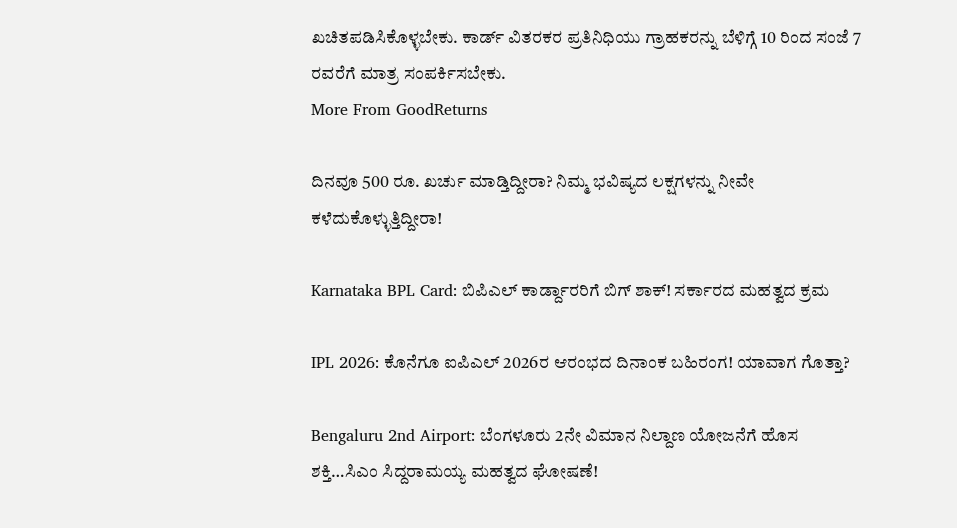ಖಚಿತಪಡಿಸಿಕೊಳ್ಳಬೇಕು. ಕಾರ್ಡ್ ವಿತರಕರ ಪ್ರತಿನಿಧಿಯು ಗ್ರಾಹಕರನ್ನು ಬೆಳಿಗ್ಗೆ 10 ರಿಂದ ಸಂಜೆ 7 ರವರೆಗೆ ಮಾತ್ರ ಸಂಪರ್ಕಿಸಬೇಕು.
More From GoodReturns

ದಿನವೂ 500 ರೂ. ಖರ್ಚು ಮಾಡ್ತಿದ್ದೀರಾ? ನಿಮ್ಮ ಭವಿಷ್ಯದ ಲಕ್ಷಗಳನ್ನು ನೀವೇ ಕಳೆದುಕೊಳ್ಳುತ್ತಿದ್ದೀರಾ!

Karnataka BPL Card: ಬಿಪಿಎಲ್ ಕಾರ್ಡ್ದಾರರಿಗೆ ಬಿಗ್ ಶಾಕ್! ಸರ್ಕಾರದ ಮಹತ್ವದ ಕ್ರಮ

IPL 2026: ಕೊನೆಗೂ ಐಪಿಎಲ್ 2026ರ ಆರಂಭದ ದಿನಾಂಕ ಬಹಿರಂಗ! ಯಾವಾಗ ಗೊತ್ತಾ?

Bengaluru 2nd Airport: ಬೆಂಗಳೂರು 2ನೇ ವಿಮಾನ ನಿಲ್ದಾಣ ಯೋಜನೆಗೆ ಹೊಸ ಶಕ್ತಿ…ಸಿಎಂ ಸಿದ್ದರಾಮಯ್ಯ ಮಹತ್ವದ ಘೋಷಣೆ!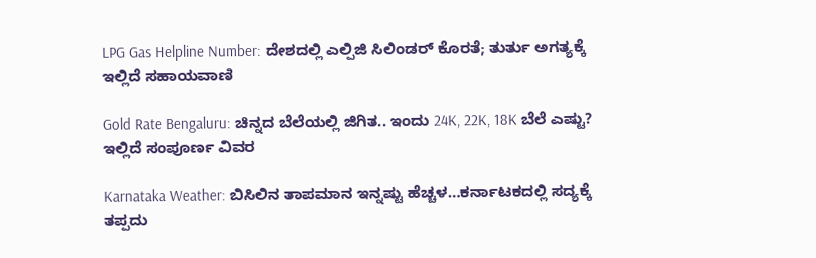LPG Gas Helpline Number: ದೇಶದಲ್ಲಿ ಎಲ್ಪಿಜಿ ಸಿಲಿಂಡರ್ ಕೊರತೆ; ತುರ್ತು ಅಗತ್ಯಕ್ಕೆ ಇಲ್ಲಿದೆ ಸಹಾಯವಾಣಿ

Gold Rate Bengaluru: ಚಿನ್ನದ ಬೆಲೆಯಲ್ಲಿ ಜಿಗಿತ.. ಇಂದು 24K, 22K, 18K ಬೆಲೆ ಎಷ್ಟು? ಇಲ್ಲಿದೆ ಸಂಪೂರ್ಣ ವಿವರ

Karnataka Weather: ಬಿಸಿಲಿನ ತಾಪಮಾನ ಇನ್ನಷ್ಟು ಹೆಚ್ಚಳ…ಕರ್ನಾಟಕದಲ್ಲಿ ಸದ್ಯಕ್ಕೆ ತಪ್ಪದು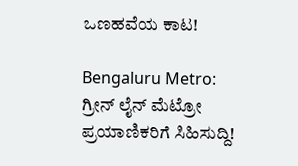ಒಣಹವೆಯ ಕಾಟ!

Bengaluru Metro: ಗ್ರೀನ್ ಲೈನ್ ಮೆಟ್ರೋ ಪ್ರಯಾಣಿಕರಿಗೆ ಸಿಹಿಸುದ್ದಿ!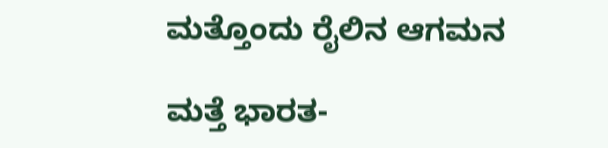ಮತ್ತೊಂದು ರೈಲಿನ ಆಗಮನ

ಮತ್ತೆ ಭಾರತ-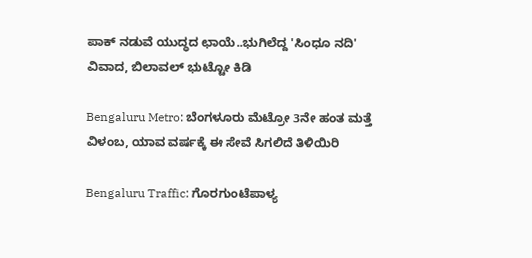ಪಾಕ್ ನಡುವೆ ಯುದ್ಧದ ಛಾಯೆ..ಭುಗಿಲೆದ್ದ 'ಸಿಂಧೂ ನದಿ' ವಿವಾದ, ಬಿಲಾವಲ್ ಭುಟ್ಟೋ ಕಿಡಿ

Bengaluru Metro: ಬೆಂಗಳೂರು ಮೆಟ್ರೋ 3ನೇ ಹಂತ ಮತ್ತೆ ವಿಳಂಬ, ಯಾವ ವರ್ಷಕ್ಕೆ ಈ ಸೇವೆ ಸಿಗಲಿದೆ ತಿಳಿಯಿರಿ

Bengaluru Traffic: ಗೊರಗುಂಟೆಪಾಳ್ಯ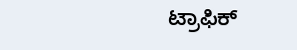ಟ್ರಾಫಿಕ್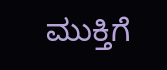ಮುಕ್ತಿಗೆ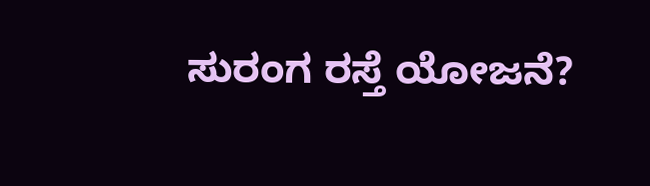ಸುರಂಗ ರಸ್ತೆ ಯೋಜನೆ?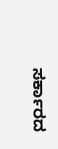ಸರ್ಕಾರದ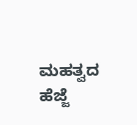ಮಹತ್ವದ ಹೆಜ್ಜೆ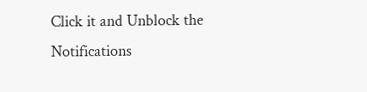Click it and Unblock the Notifications